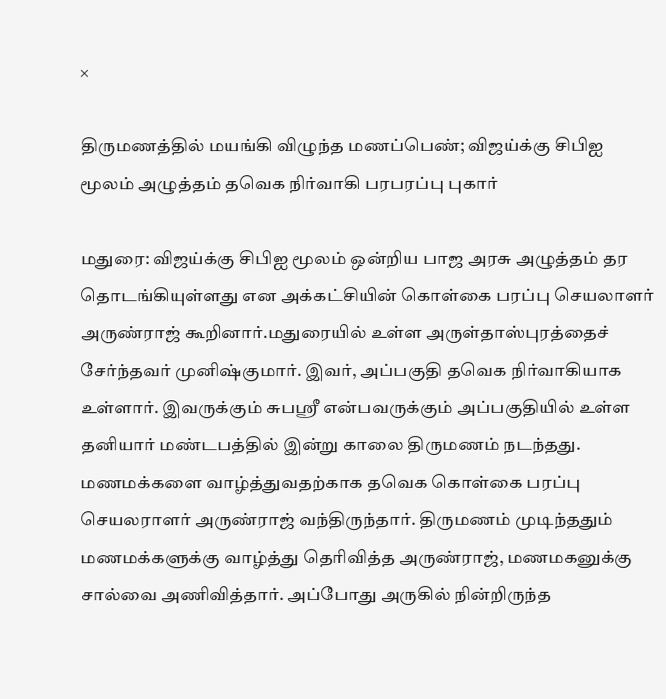×

திருமணத்தில் மயங்கி விழுந்த மணப்பெண்; விஜய்க்கு சிபிஐ மூலம் அழுத்தம் தவெக நிர்வாகி பரபரப்பு புகார்

மதுரை: விஜய்க்கு சிபிஐ மூலம் ஒன்றிய பாஜ அரசு அழுத்தம் தர தொடங்கியுள்ளது என அக்கட்சியின் கொள்கை பரப்பு செயலாளர் அருண்ராஜ் கூறினார்.மதுரையில் உள்ள அருள்தாஸ்புரத்தைச் சேர்ந்தவர் முனிஷ்குமார். இவர், அப்பகுதி தவெக நிர்வாகியாக உள்ளார். இவருக்கும் சுபஸ்ரீ என்பவருக்கும் அப்பகுதியில் உள்ள தனியார் மண்டபத்தில் இன்று காலை திருமணம் நடந்தது. மணமக்களை வாழ்த்துவதற்காக தவெக கொள்கை பரப்பு செயலராளர் அருண்ராஜ் வந்திருந்தார். திருமணம் முடிந்ததும் மணமக்களுக்கு வாழ்த்து தெரிவித்த அருண்ராஜ், மணமகனுக்கு சால்வை அணிவித்தார். அப்போது அருகில் நின்றிருந்த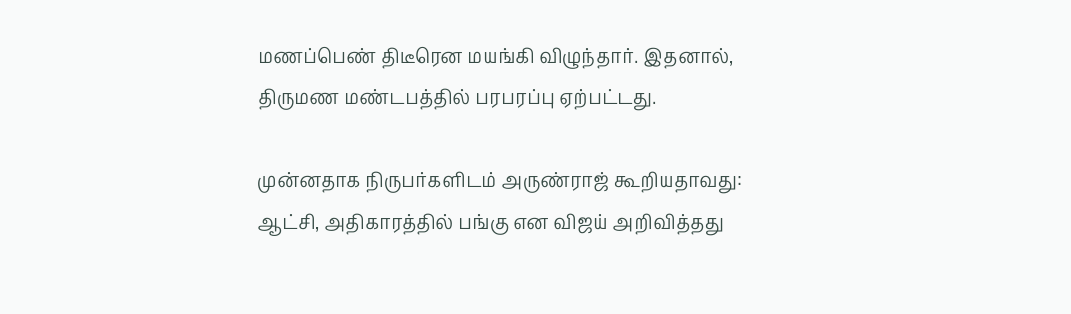மணப்பெண் திடீரென மயங்கி விழுந்தார். இதனால், திருமண மண்டபத்தில் பரபரப்பு ஏற்பட்டது.

முன்னதாக நிருபர்களிடம் அருண்ராஜ் கூறியதாவது: ஆட்சி, அதிகாரத்தில் பங்கு என விஜய் அறிவித்தது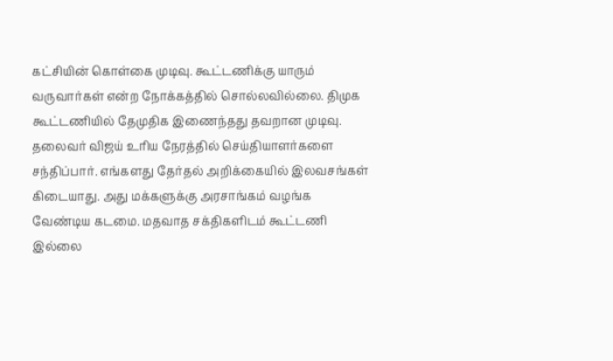கட்சியின் கொள்கை முடிவு. கூட்டணிக்கு யாரும் வருவார்கள் என்ற நோக்கத்தில் சொல்லவில்லை. திமுக கூட்டணியில் தேமுதிக இணைந்தது தவறான முடிவு. தலைவர் விஜய் உரிய நேரத்தில் செய்தியாளர்களை சந்திப்பார். எங்களது தேர்தல் அறிக்கையில் இலவசங்கள் கிடையாது. அது மக்களுக்கு அரசாங்கம் வழங்க வேண்டிய கடமை. மதவாத சக்திகளிடம் கூட்டணி இல்லை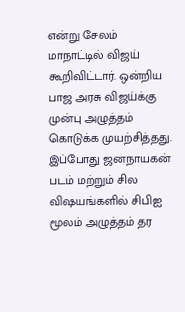என்று சேலம் மாநாட்டில் விஜய் கூறிவிட்டார். ஒன்றிய பாஜ அரசு விஜய்க்கு முன்பு அழுத்தம் கொடுக்க முயற்சித்தது. இப்போது ஜனநாயகன் படம் மற்றும் சில விஷயங்களில் சிபிஐ மூலம் அழுத்தம் தர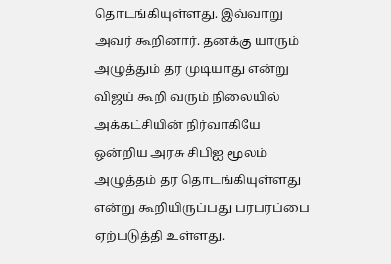தொடங்கியுள்ளது. இவ்வாறு அவர் கூறினார். தனக்கு யாரும் அழுத்தும் தர முடியாது என்று விஜய் கூறி வரும் நிலையில் அக்கட்சியின் நிர்வாகியே ஒன்றிய அரசு சிபிஐ மூலம் அழுத்தம் தர தொடங்கியுள்ளது என்று கூறியிருப்பது பரபரப்பை ஏற்படுத்தி உள்ளது.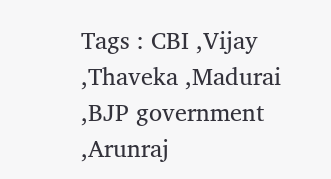Tags : CBI ,Vijay ,Thaveka ,Madurai ,BJP government ,Arunraj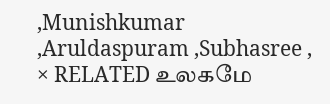,Munishkumar ,Aruldaspuram ,Subhasree ,
× RELATED உலகமே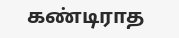கண்டிராத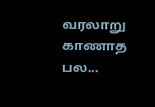வரலாறு காணாத பல...